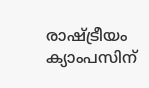രാഷ്‌ട്രീയം ക്യാംപസിന്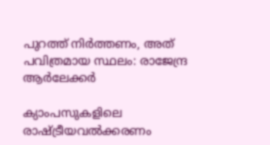പുറത്ത് നിർത്തണം, അത് പവിത്രമായ സ്ഥലം: രാജേന്ദ്ര ആർലേക്കർ

ക്യാംപസുകളിലെ രാഷ്‌ട്രീയവൽക്കരണം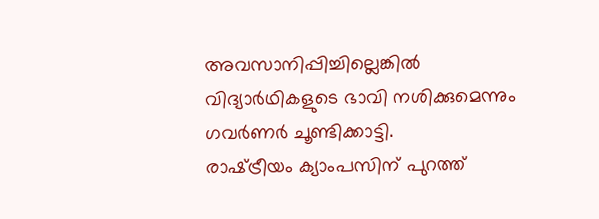അവസാനിപ്പിച്ചില്ലെങ്കിൽ വിദ്യാർഥികളുടെ ഭാവി നശിക്കുമെന്നും ഗവർണർ ചൂണ്ടിക്കാട്ടി.
രാഷ്‌ട്രീയം ക്യാംപസിന് പുറത്ത്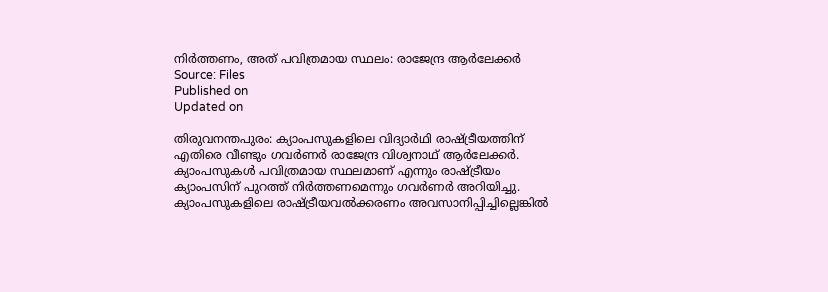നിർത്തണം, അത് പവിത്രമായ സ്ഥലം: രാജേന്ദ്ര ആർലേക്കർ
Source: Files
Published on
Updated on

തിരുവനന്തപുരം: ക്യാംപസുകളിലെ വിദ്യാർഥി രാഷ്‌ട്രീയത്തിന് എതിരെ വീണ്ടും ഗവർണർ രാജേന്ദ്ര വിശ്വനാഥ് ആർലേക്കർ. ക്യാംപസുകൾ പവിത്രമായ സ്ഥലമാണ് എന്നും രാഷ്‌ട്രീയം ക്യാംപസിന് പുറത്ത് നിർത്തണമെന്നും ഗവർണർ അറിയിച്ചു. ക്യാംപസുകളിലെ രാഷ്‌ട്രീയവൽക്കരണം അവസാനിപ്പിച്ചില്ലെങ്കിൽ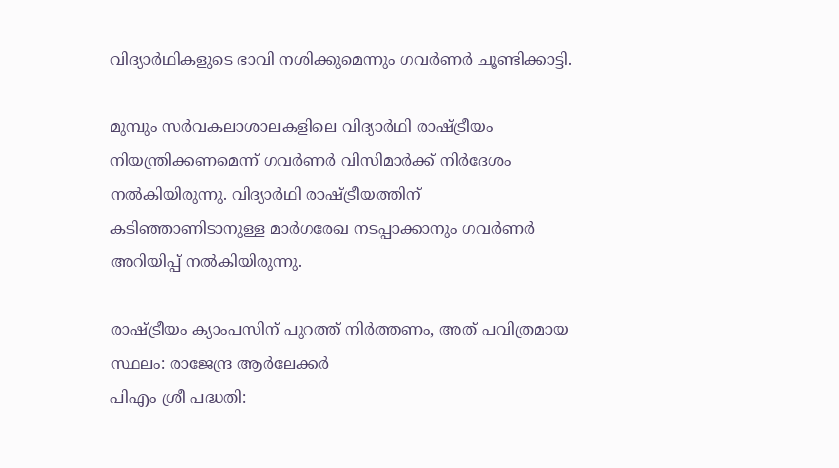വിദ്യാർഥികളുടെ ഭാവി നശിക്കുമെന്നും ഗവർണർ ചൂണ്ടിക്കാട്ടി.

മുമ്പും സർവകലാശാലകളിലെ വിദ്യാർഥി രാഷ്ട്രീയം നിയന്ത്രിക്കണമെന്ന് ഗവർണർ വിസിമാർക്ക് നിർദേശം നൽകിയിരുന്നു. വിദ്യാർഥി രാഷ്ട്രീയത്തിന് കടിഞ്ഞാണിടാനുള്ള മാർഗരേഖ നടപ്പാക്കാനും ഗവർണർ അറിയിപ്പ് നൽകിയിരുന്നു.

രാഷ്‌ട്രീയം ക്യാംപസിന് പുറത്ത് നിർത്തണം, അത് പവിത്രമായ സ്ഥലം: രാജേന്ദ്ര ആർലേക്കർ
പിഎം ശ്രീ പദ്ധതി: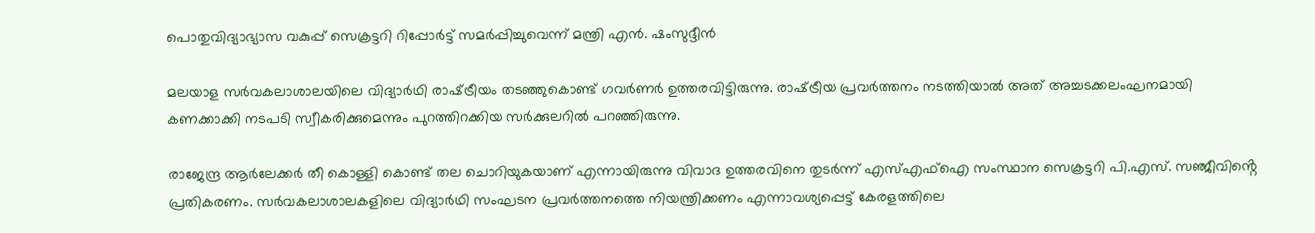പൊതുവിദ്യാഭ്യാസ വകുപ്പ് സെക്രട്ടറി റിപ്പോർട്ട് സമർപ്പിച്ചുവെന്ന് മന്ത്രി എൻ. ഷംസുദ്ദീൻ

മലയാള സര്‍വകലാശാലയിലെ വിദ്യാർഥി രാഷ്‌ട്രീയം തടഞ്ഞുകൊണ്ട് ഗവർണർ ഉത്തരവിട്ടിരുന്നു. രാഷ്‌ട്രീയ പ്രവർത്തനം നടത്തിയാൽ അത് അച്ചടക്കലംഘനമായി കണക്കാക്കി നടപടി സ്വീകരിക്കുമെന്നും പുറത്തിറക്കിയ സർക്കുലറിൽ പറഞ്ഞിരുന്നു.

രാജേന്ദ്ര ആർലേക്കർ തീ കൊള്ളി കൊണ്ട് തല ചൊറിയുകയാണ് എന്നായിരുന്നു വിവാദ ഉത്തരവിനെ തുടർന്ന് എസ്എഫ്ഐ സംസ്ഥാന സെക്രട്ടറി പി.എസ്. സഞ്ജീവിൻ്റെ പ്രതികരണം. സർവകലാശാലകളിലെ വിദ്യാർഥി സംഘടന പ്രവർത്തനത്തെ നിയന്ത്രിക്കണം എന്നാവശ്യപ്പെട്ട് കേരളത്തിലെ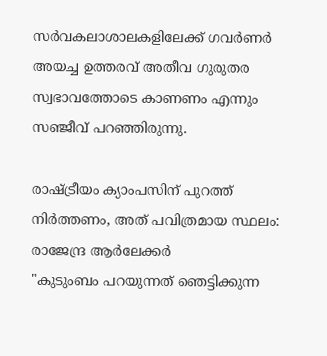സർവകലാശാലകളിലേക്ക് ഗവർണർ അയച്ച ഉത്തരവ് അതീവ ഗുരുതര സ്വഭാവത്തോടെ കാണണം എന്നും സഞ്ജീവ് പറഞ്ഞിരുന്നു.

രാഷ്‌ട്രീയം ക്യാംപസിന് പുറത്ത് നിർത്തണം, അത് പവിത്രമായ സ്ഥലം: രാജേന്ദ്ര ആർലേക്കർ
"കുടുംബം പറയുന്നത് ഞെട്ടിക്കുന്ന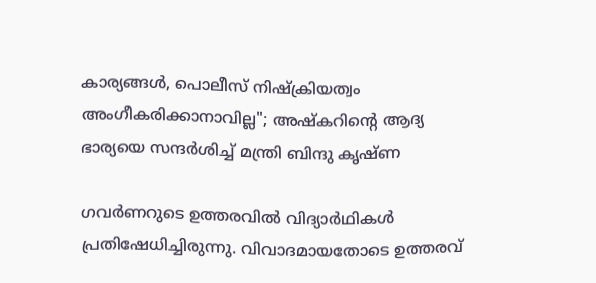കാര്യങ്ങള്‍, പൊലീസ് നിഷ്‌ക്രിയത്വം അംഗീകരിക്കാനാവില്ല"; അഷ്കറിൻ്റെ ആദ്യ ഭാര്യയെ സന്ദർശിച്ച് മന്ത്രി ബിന്ദു കൃഷ്ണ

ഗവർണറുടെ ഉത്തരവിൽ വിദ്യാർഥികൾ പ്രതിഷേധിച്ചിരുന്നു. വിവാദമായതോടെ ഉത്തരവ്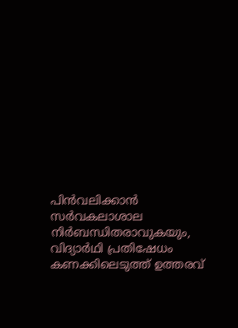പിൻവലിക്കാൻ സർവകലാശാല നിർബന്ധിതരാവുകയും, വിദ്യാർഥി പ്രതിഷേധം കണക്കിലെടുത്ത് ഉത്തരവ്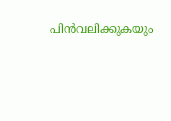പിൻവലിക്കുകയും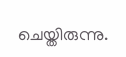ചെയ്തിരുന്നു.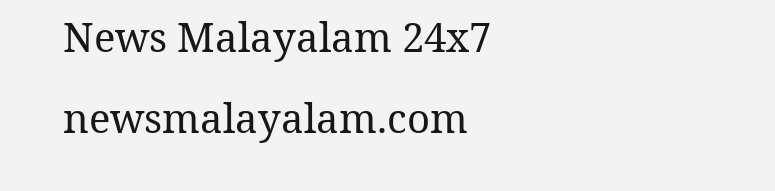News Malayalam 24x7
newsmalayalam.com